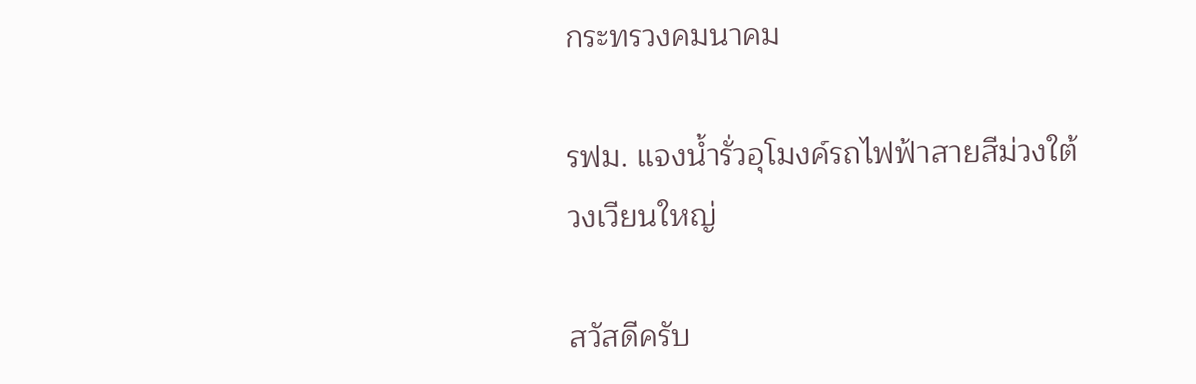กระทรวงคมนาคม

รฟม. แจงน้ำรั่วอุโมงค์รถไฟฟ้าสายสีม่วงใต้ วงเวียนใหญ่

สวัสดีครับ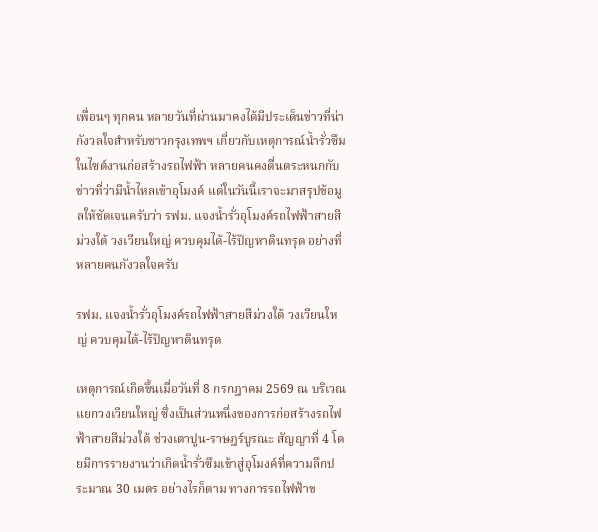เพื่อนๆ ทุกคน หลายวันที่ผ่านมาคงได้มีประเด็นข่าวที่น่ากังวลใจสำหรับชาวกรุงเทพฯ เกี่ยวกับเหตุการณ์น้ำรั่วซึมในไซต์งานก่อสร้างรถไฟฟ้า หลายคนคงตื่นตระหนกกับข่าวที่ว่ามีน้ำไหลเข้าอุโมงค์ แต่ในวันนี้เราจะมาสรุปข้อมูลให้ชัดเจนครับว่า รฟม. แจงน้ำรั่วอุโมงค์รถไฟฟ้าสายสีม่วงใต้ วงเวียนใหญ่ ควบคุมได้-ไร้ปัญหาดินทรุด อย่างที่หลายคนกังวลใจครับ

รฟม. แจงน้ำรั่วอุโมงค์รถไฟฟ้าสายสีม่วงใต้ วงเวียนใหญ่ ควบคุมได้-ไร้ปัญหาดินทรุด

เหตุการณ์เกิดขึ้นเมื่อวันที่ 8 กรกฎาคม 2569 ณ บริเวณแยกวงเวียนใหญ่ ซึ่งเป็นส่วนหนึ่งของการก่อสร้างรถไฟฟ้าสายสีม่วงใต้ ช่วงเตาปูน-ราษฎร์บูรณะ สัญญาที่ 4 โดยมีการรายงานว่าเกิดน้ำรั่วซึมเข้าสู่อุโมงค์ที่ความลึกประมาณ 30 เมตร อย่างไรก็ตาม ทางการรถไฟฟ้าข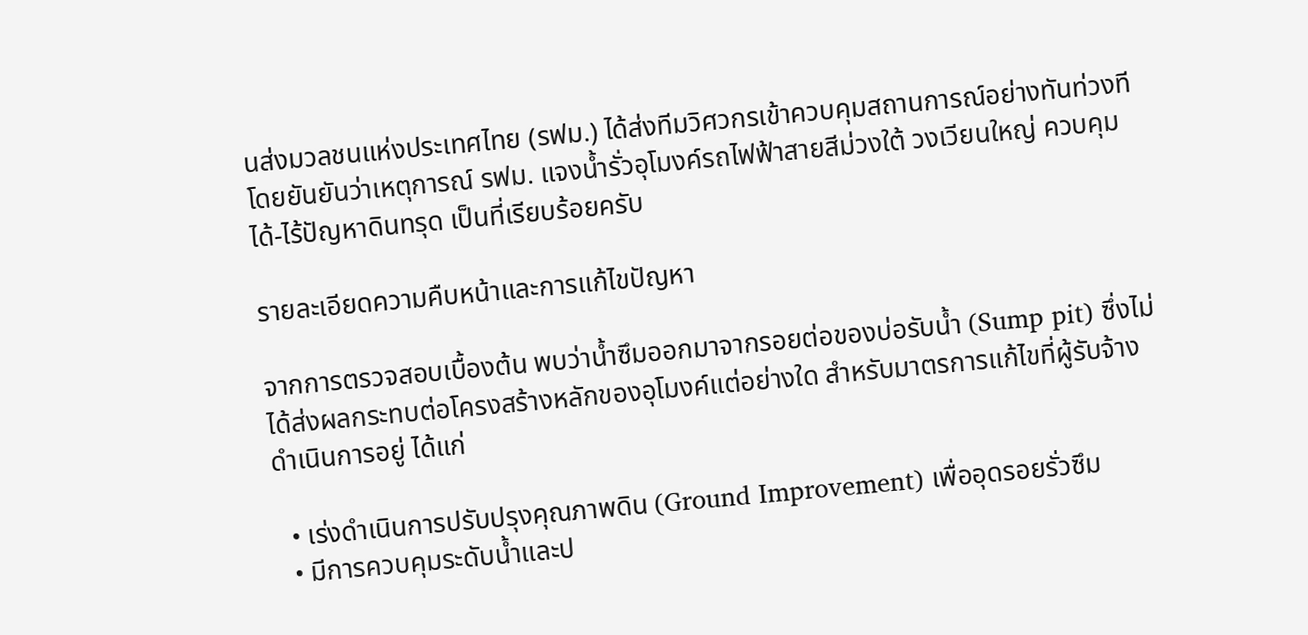นส่งมวลชนแห่งประเทศไทย (รฟม.) ได้ส่งทีมวิศวกรเข้าควบคุมสถานการณ์อย่างทันท่วงที โดยยันยันว่าเหตุการณ์ รฟม. แจงน้ำรั่วอุโมงค์รถไฟฟ้าสายสีม่วงใต้ วงเวียนใหญ่ ควบคุมได้-ไร้ปัญหาดินทรุด เป็นที่เรียบร้อยครับ

รายละเอียดความคืบหน้าและการแก้ไขปัญหา

จากการตรวจสอบเบื้องต้น พบว่าน้ำซึมออกมาจากรอยต่อของบ่อรับน้ำ (Sump pit) ซึ่งไม่ได้ส่งผลกระทบต่อโครงสร้างหลักของอุโมงค์แต่อย่างใด สำหรับมาตรการแก้ไขที่ผู้รับจ้างดำเนินการอยู่ ได้แก่

  • เร่งดำเนินการปรับปรุงคุณภาพดิน (Ground Improvement) เพื่ออุดรอยรั่วซึม
  • มีการควบคุมระดับน้ำและป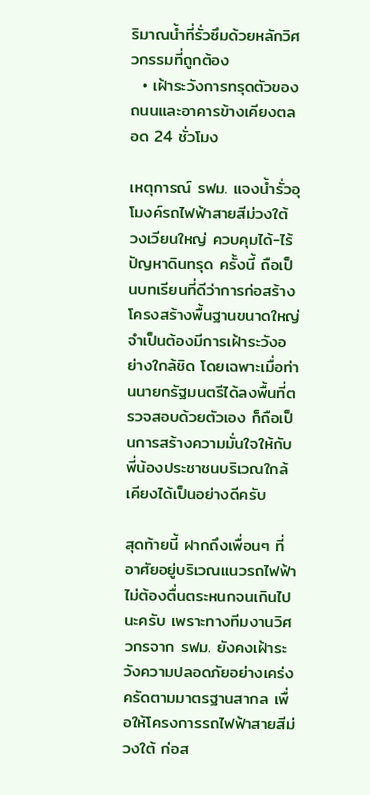ริมาณน้ำที่รั่วซึมด้วยหลักวิศวกรรมที่ถูกต้อง
  • เฝ้าระวังการทรุดตัวของถนนและอาคารข้างเคียงตลอด 24 ชั่วโมง

เหตุการณ์ รฟม. แจงน้ำรั่วอุโมงค์รถไฟฟ้าสายสีม่วงใต้ วงเวียนใหญ่ ควบคุมได้-ไร้ปัญหาดินทรุด ครั้งนี้ ถือเป็นบทเรียนที่ดีว่าการก่อสร้างโครงสร้างพื้นฐานขนาดใหญ่จำเป็นต้องมีการเฝ้าระวังอย่างใกล้ชิด โดยเฉพาะเมื่อท่านนายกรัฐมนตรีได้ลงพื้นที่ตรวจสอบด้วยตัวเอง ก็ถือเป็นการสร้างความมั่นใจให้กับพี่น้องประชาชนบริเวณใกล้เคียงได้เป็นอย่างดีครับ

สุดท้ายนี้ ฝากถึงเพื่อนๆ ที่อาศัยอยู่บริเวณแนวรถไฟฟ้า ไม่ต้องตื่นตระหนกจนเกินไปนะครับ เพราะทางทีมงานวิศวกรจาก รฟม. ยังคงเฝ้าระวังความปลอดภัยอย่างเคร่งครัดตามมาตรฐานสากล เพื่อให้โครงการรถไฟฟ้าสายสีม่วงใต้ ก่อส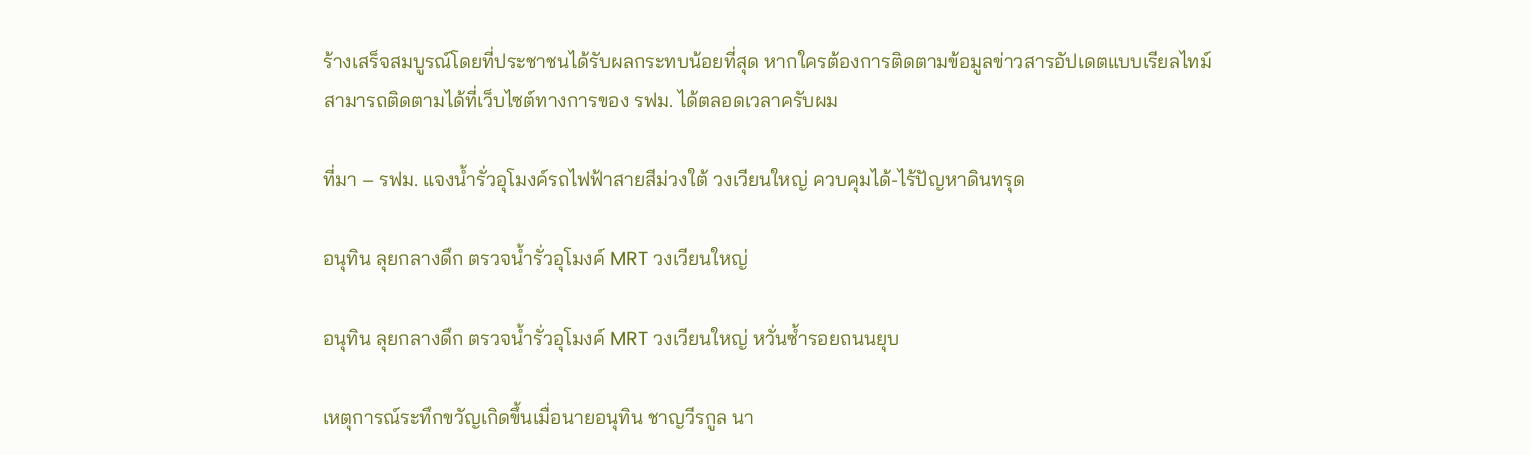ร้างเสร็จสมบูรณ์โดยที่ประชาชนได้รับผลกระทบน้อยที่สุด หากใครต้องการติดตามข้อมูลข่าวสารอัปเดตแบบเรียลไทม์ สามารถติดตามได้ที่เว็บไซต์ทางการของ รฟม. ได้ตลอดเวลาครับผม

ที่มา – รฟม. แจงน้ำรั่วอุโมงค์รถไฟฟ้าสายสีม่วงใต้ วงเวียนใหญ่ ควบคุมได้-ไร้ปัญหาดินทรุด

อนุทิน ลุยกลางดึก ตรวจน้ำรั่วอุโมงค์ MRT วงเวียนใหญ่

อนุทิน ลุยกลางดึก ตรวจน้ำรั่วอุโมงค์ MRT วงเวียนใหญ่ หวั่นซ้ำรอยถนนยุบ

เหตุการณ์ระทึกขวัญเกิดขึ้นเมื่อนายอนุทิน ชาญวีรกูล นา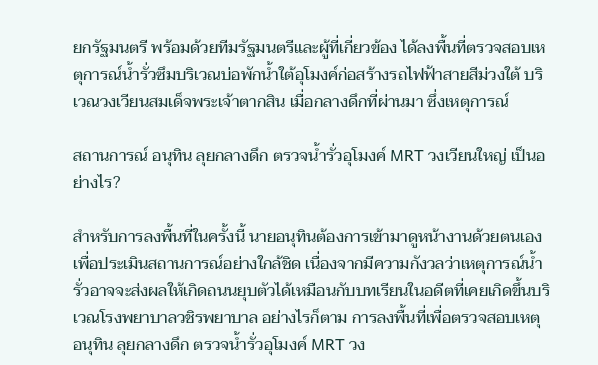ยกรัฐมนตรี พร้อมด้วยทีมรัฐมนตรีและผู้ที่เกี่ยวข้อง ได้ลงพื้นที่ตรวจสอบเหตุการณ์น้ำรั่วซึมบริเวณบ่อพักน้ำใต้อุโมงค์ก่อสร้างรถไฟฟ้าสายสีม่วงใต้ บริเวณวงเวียนสมเด็จพระเจ้าตากสิน เมื่อกลางดึกที่ผ่านมา ซึ่งเหตุการณ์

สถานการณ์ อนุทิน ลุยกลางดึก ตรวจน้ำรั่วอุโมงค์ MRT วงเวียนใหญ่ เป็นอย่างไร?

สำหรับการลงพื้นที่ในครั้งนี้ นายอนุทินต้องการเข้ามาดูหน้างานด้วยตนเองเพื่อประเมินสถานการณ์อย่างใกล้ชิด เนื่องจากมีความกังวลว่าเหตุการณ์น้ำรั่วอาจจะส่งผลให้เกิดถนนยุบตัวได้เหมือนกับบทเรียนในอดีตที่เคยเกิดขึ้นบริเวณโรงพยาบาลวชิรพยาบาล อย่างไรก็ตาม การลงพื้นที่เพื่อตรวจสอบเหตุ อนุทิน ลุยกลางดึก ตรวจน้ำรั่วอุโมงค์ MRT วง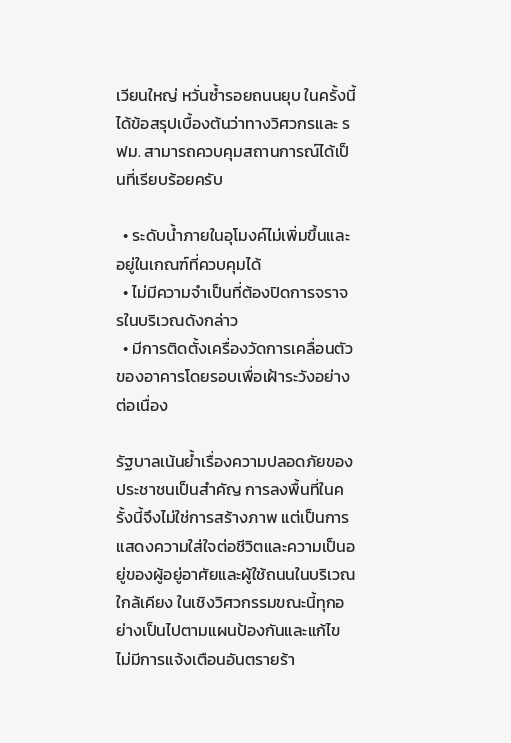เวียนใหญ่ หวั่นซ้ำรอยถนนยุบ ในครั้งนี้ ได้ข้อสรุปเบื้องต้นว่าทางวิศวกรและ รฟม. สามารถควบคุมสถานการณ์ได้เป็นที่เรียบร้อยครับ

  • ระดับน้ำภายในอุโมงค์ไม่เพิ่มขึ้นและอยู่ในเกณฑ์ที่ควบคุมได้
  • ไม่มีความจำเป็นที่ต้องปิดการจราจรในบริเวณดังกล่าว
  • มีการติดตั้งเครื่องวัดการเคลื่อนตัวของอาคารโดยรอบเพื่อเฝ้าระวังอย่างต่อเนื่อง

รัฐบาลเน้นย้ำเรื่องความปลอดภัยของประชาชนเป็นสำคัญ การลงพื้นที่ในครั้งนี้จึงไม่ใช่การสร้างภาพ แต่เป็นการแสดงความใส่ใจต่อชีวิตและความเป็นอยู่ของผู้อยู่อาศัยและผู้ใช้ถนนในบริเวณใกล้เคียง ในเชิงวิศวกรรมขณะนี้ทุกอย่างเป็นไปตามแผนป้องกันและแก้ไข ไม่มีการแจ้งเตือนอันตรายร้า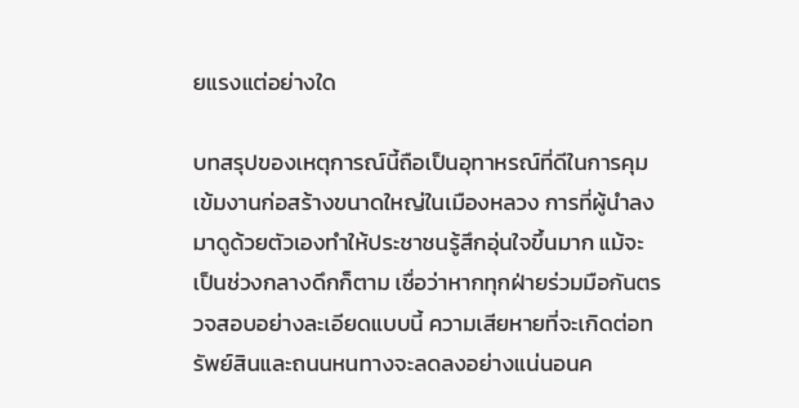ยแรงแต่อย่างใด

บทสรุปของเหตุการณ์นี้ถือเป็นอุทาหรณ์ที่ดีในการคุมเข้มงานก่อสร้างขนาดใหญ่ในเมืองหลวง การที่ผู้นำลงมาดูด้วยตัวเองทำให้ประชาชนรู้สึกอุ่นใจขึ้นมาก แม้จะเป็นช่วงกลางดึกก็ตาม เชื่อว่าหากทุกฝ่ายร่วมมือกันตรวจสอบอย่างละเอียดแบบนี้ ความเสียหายที่จะเกิดต่อทรัพย์สินและถนนหนทางจะลดลงอย่างแน่นอนค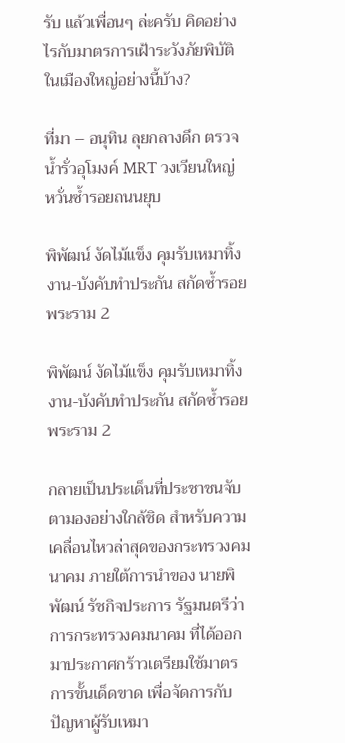รับ แล้วเพื่อนๆ ล่ะครับ คิดอย่างไรกับมาตรการเฝ้าระวังภัยพิบัติในเมืองใหญ่อย่างนี้บ้าง?

ที่มา – อนุทิน ลุยกลางดึก ตรวจน้ำรั่วอุโมงค์ MRT วงเวียนใหญ่ หวั่นซ้ำรอยถนนยุบ

พิพัฒน์ งัดไม้แข็ง คุมรับเหมาทิ้งงาน-บังคับทำประกัน สกัดซ้ำรอยพระราม 2

พิพัฒน์ งัดไม้แข็ง คุมรับเหมาทิ้งงาน-บังคับทำประกัน สกัดซ้ำรอยพระราม 2

กลายเป็นประเด็นที่ประชาชนจับตามองอย่างใกล้ชิด สำหรับความเคลื่อนไหวล่าสุดของกระทรวงคมนาคม ภายใต้การนำของ นายพิพัฒน์ รัชกิจประการ รัฐมนตรีว่าการกระทรวงคมนาคม ที่ได้ออกมาประกาศกร้าวเตรียมใช้มาตรการขั้นเด็ดขาด เพื่อจัดการกับปัญหาผู้รับเหมา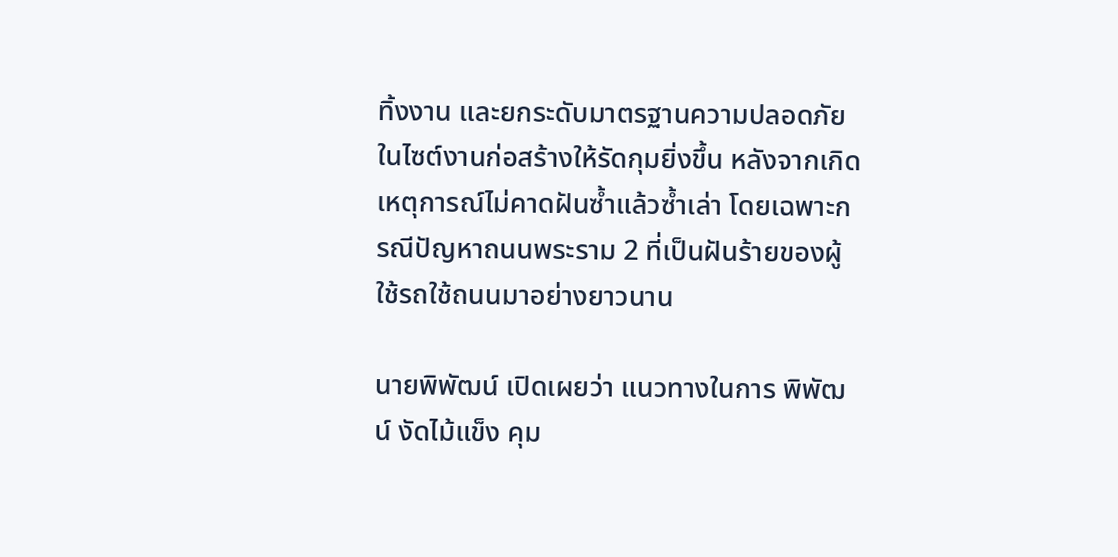ทิ้งงาน และยกระดับมาตรฐานความปลอดภัยในไซต์งานก่อสร้างให้รัดกุมยิ่งขึ้น หลังจากเกิดเหตุการณ์ไม่คาดฝันซ้ำแล้วซ้ำเล่า โดยเฉพาะกรณีปัญหาถนนพระราม 2 ที่เป็นฝันร้ายของผู้ใช้รถใช้ถนนมาอย่างยาวนาน

นายพิพัฒน์ เปิดเผยว่า แนวทางในการ พิพัฒน์ งัดไม้แข็ง คุม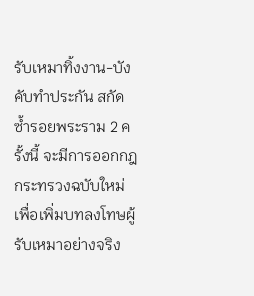รับเหมาทิ้งงาน-บังคับทำประกัน สกัดซ้ำรอยพระราม 2 ครั้งนี้ จะมีการออกกฎกระทรวงฉบับใหม่เพื่อเพิ่มบทลงโทษผู้รับเหมาอย่างจริง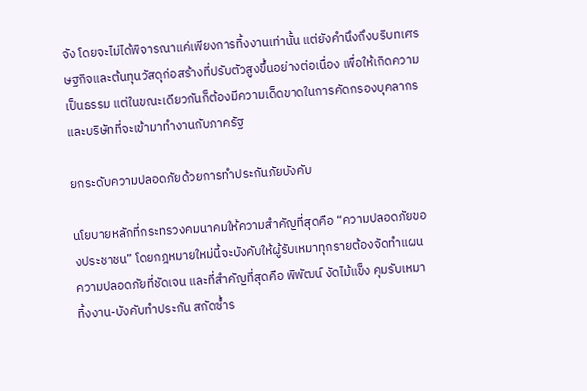จัง โดยจะไม่ได้พิจารณาแค่เพียงการทิ้งงานเท่านั้น แต่ยังคำนึงถึงบริบทเศรษฐกิจและต้นทุนวัสดุก่อสร้างที่ปรับตัวสูงขึ้นอย่างต่อเนื่อง เพื่อให้เกิดความเป็นธรรม แต่ในขณะเดียวกันก็ต้องมีความเด็ดขาดในการคัดกรองบุคลากรและบริษัทที่จะเข้ามาทำงานกับภาครัฐ

ยกระดับความปลอดภัยด้วยการทำประกันภัยบังคับ

นโยบายหลักที่กระทรวงคมนาคมให้ความสำคัญที่สุดคือ “ความปลอดภัยของประชาชน” โดยกฎหมายใหม่นี้จะบังคับให้ผู้รับเหมาทุกรายต้องจัดทำแผนความปลอดภัยที่ชัดเจน และที่สำคัญที่สุดคือ พิพัฒน์ งัดไม้แข็ง คุมรับเหมาทิ้งงาน-บังคับทำประกัน สกัดซ้ำร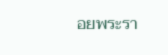อยพระรา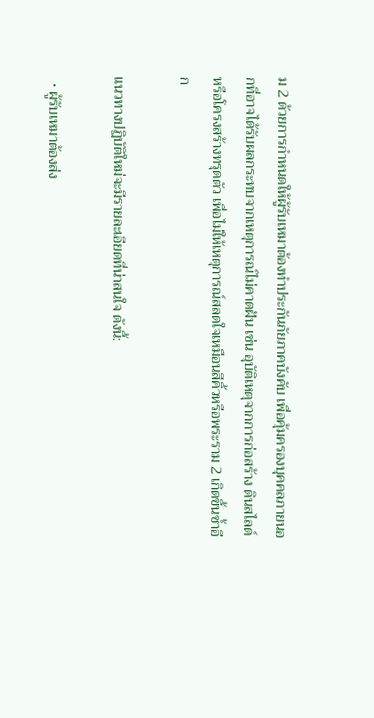ม 2 ด้วยการกำหนดให้ผู้รับเหมาต้องทำประกันภัยภาคบังคับ เพื่อคุ้มครองบุคคลภายนอกที่อาจได้รับผลกระทบจากเหตุการณ์ไม่คาดฝัน เช่น อุบัติเหตุจากการก่อสร้าง ดินสไลด์ หรือโครงสร้างทรุดตัว เพื่อไม่ให้เหตุการณ์สลดใจเหมือนสีคิ้วหรือพระราม 2 เกิดขึ้นซ้ำอีก

แนวทางปฏิบัติใหม่จะมีรายละเอียดที่น่าสนใจ ดังนี้:

  • ผู้รับเหมาต้องส่ง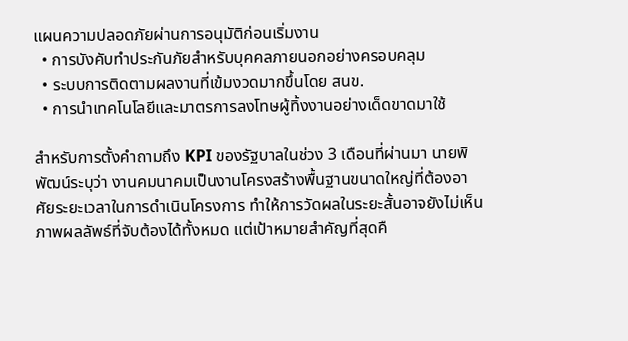แผนความปลอดภัยผ่านการอนุมัติก่อนเริ่มงาน
  • การบังคับทำประกันภัยสำหรับบุคคลภายนอกอย่างครอบคลุม
  • ระบบการติดตามผลงานที่เข้มงวดมากขึ้นโดย สนข.
  • การนำเทคโนโลยีและมาตรการลงโทษผู้ทิ้งงานอย่างเด็ดขาดมาใช้

สำหรับการตั้งคำถามถึง KPI ของรัฐบาลในช่วง 3 เดือนที่ผ่านมา นายพิพัฒน์ระบุว่า งานคมนาคมเป็นงานโครงสร้างพื้นฐานขนาดใหญ่ที่ต้องอาศัยระยะเวลาในการดำเนินโครงการ ทำให้การวัดผลในระยะสั้นอาจยังไม่เห็นภาพผลลัพธ์ที่จับต้องได้ทั้งหมด แต่เป้าหมายสำคัญที่สุดคื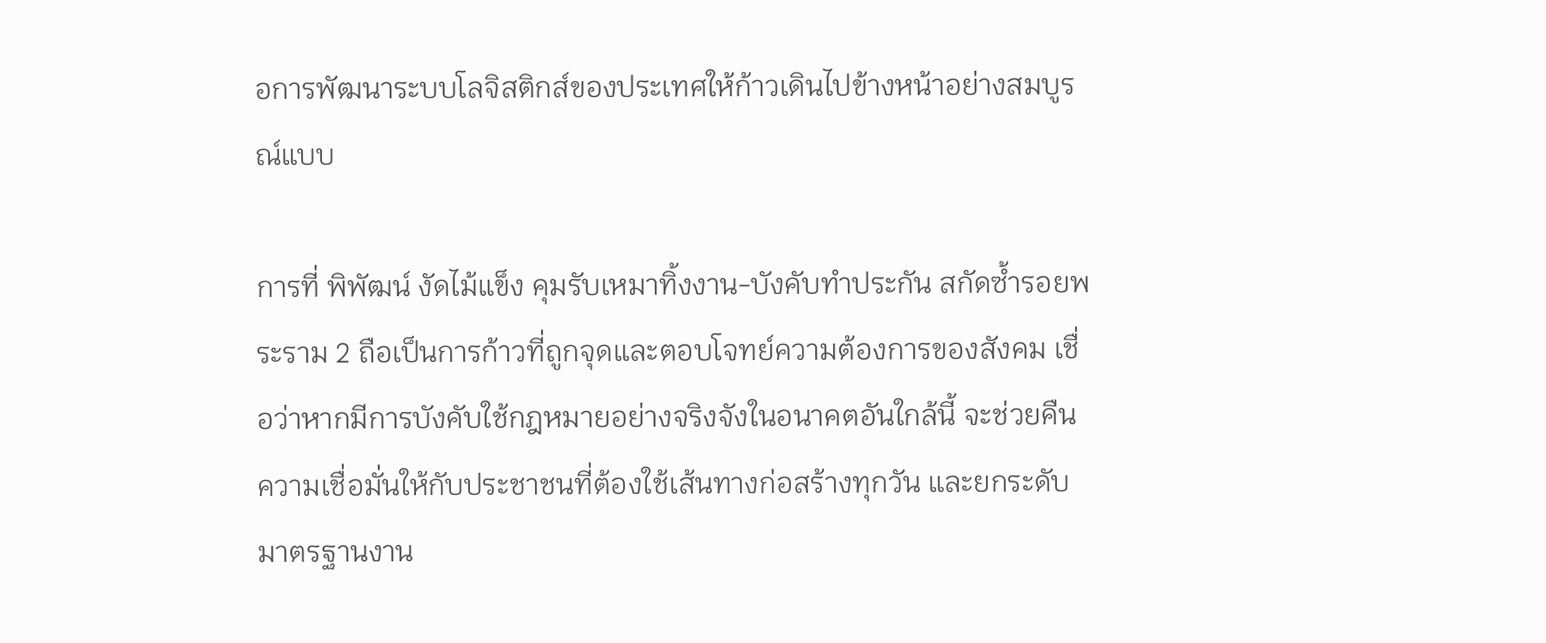อการพัฒนาระบบโลจิสติกส์ของประเทศให้ก้าวเดินไปข้างหน้าอย่างสมบูรณ์แบบ

การที่ พิพัฒน์ งัดไม้แข็ง คุมรับเหมาทิ้งงาน-บังคับทำประกัน สกัดซ้ำรอยพระราม 2 ถือเป็นการก้าวที่ถูกจุดและตอบโจทย์ความต้องการของสังคม เชื่อว่าหากมีการบังคับใช้กฎหมายอย่างจริงจังในอนาคตอันใกล้นี้ จะช่วยคืนความเชื่อมั่นให้กับประชาชนที่ต้องใช้เส้นทางก่อสร้างทุกวัน และยกระดับมาตรฐานงาน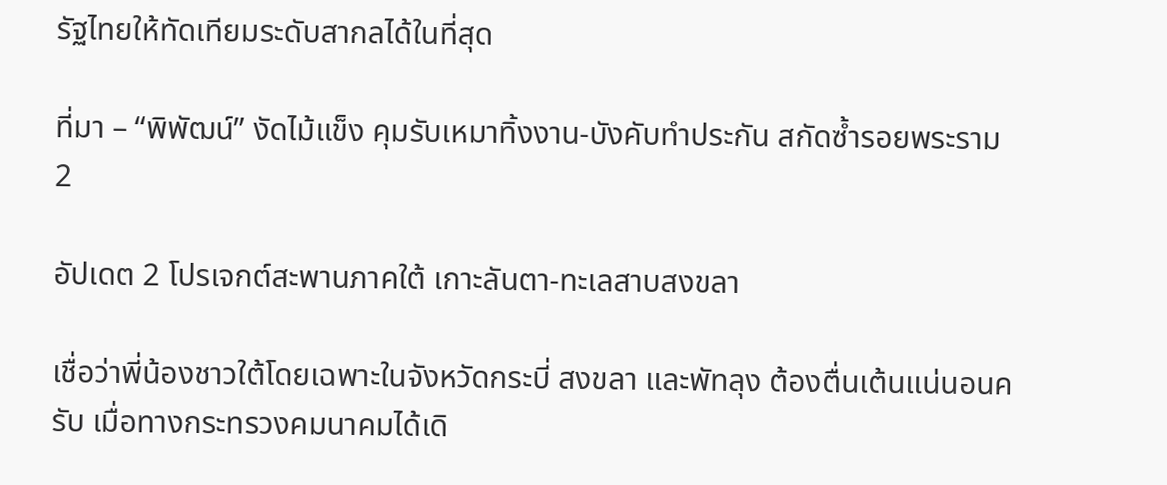รัฐไทยให้ทัดเทียมระดับสากลได้ในที่สุด

ที่มา – “พิพัฒน์” งัดไม้แข็ง คุมรับเหมาทิ้งงาน-บังคับทำประกัน สกัดซ้ำรอยพระราม 2

อัปเดต 2 โปรเจกต์สะพานภาคใต้ เกาะลันตา-ทะเลสาบสงขลา

เชื่อว่าพี่น้องชาวใต้โดยเฉพาะในจังหวัดกระบี่ สงขลา และพัทลุง ต้องตื่นเต้นแน่นอนครับ เมื่อทางกระทรวงคมนาคมได้เดิ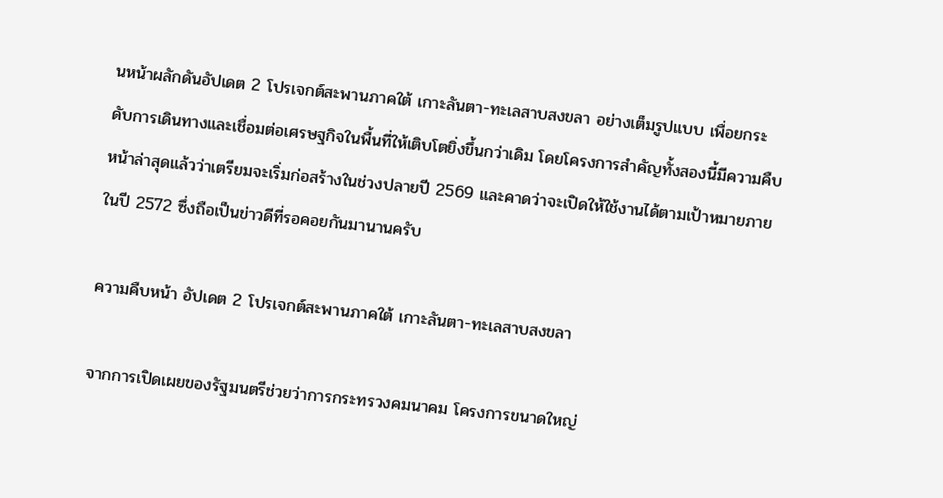นหน้าผลักดันอัปเดต 2 โปรเจกต์สะพานภาคใต้ เกาะลันตา-ทะเลสาบสงขลา อย่างเต็มรูปแบบ เพื่อยกระดับการเดินทางและเชื่อมต่อเศรษฐกิจในพื้นที่ให้เติบโตยิ่งขึ้นกว่าเดิม โดยโครงการสำคัญทั้งสองนี้มีความคืบหน้าล่าสุดแล้วว่าเตรียมจะเริ่มก่อสร้างในช่วงปลายปี 2569 และคาดว่าจะเปิดให้ใช้งานได้ตามเป้าหมายภายในปี 2572 ซึ่งถือเป็นข่าวดีที่รอคอยกันมานานครับ

ความคืบหน้า อัปเดต 2 โปรเจกต์สะพานภาคใต้ เกาะลันตา-ทะเลสาบสงขลา

จากการเปิดเผยของรัฐมนตรีช่วยว่าการกระทรวงคมนาคม โครงการขนาดใหญ่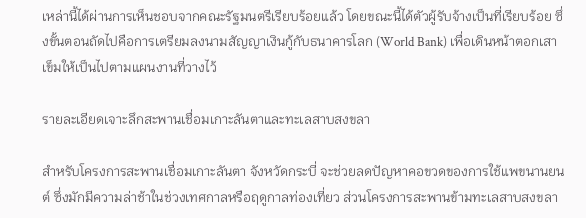เหล่านี้ได้ผ่านการเห็นชอบจากคณะรัฐมนตรีเรียบร้อยแล้ว โดยขณะนี้ได้ตัวผู้รับจ้างเป็นที่เรียบร้อย ซึ่งขั้นตอนถัดไปคือการเตรียมลงนามสัญญาเงินกู้กับธนาคารโลก (World Bank) เพื่อเดินหน้าตอกเสาเข็มให้เป็นไปตามแผนงานที่วางไว้

รายละเอียดเจาะลึกสะพานเชื่อมเกาะลันตาและทะเลสาบสงขลา

สำหรับโครงการสะพานเชื่อมเกาะลันตา จังหวัดกระบี่ จะช่วยลดปัญหาคอขวดของการใช้แพขนานยนต์ ซึ่งมักมีความล่าช้าในช่วงเทศกาลหรือฤดูกาลท่องเที่ยว ส่วนโครงการสะพานข้ามทะเลสาบสงขลา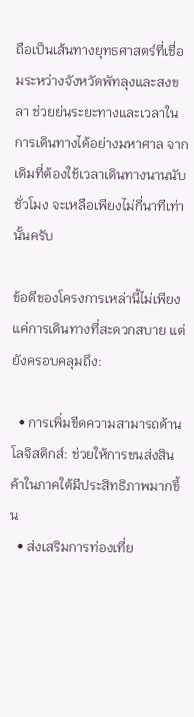ถือเป็นเส้นทางยุทธศาสตร์ที่เชื่อมระหว่างจังหวัดพัทลุงและสงขลา ช่วยย่นระยะทางและเวลาในการเดินทางได้อย่างมหาศาล จากเดิมที่ต้องใช้เวลาเดินทางนานนับชั่วโมง จะเหลือเพียงไม่กี่นาทีเท่านั้นครับ

ข้อดีของโครงการเหล่านี้ไม่เพียงแค่การเดินทางที่สะดวกสบาย แต่ยังครอบคลุมถึง:

  • การเพิ่มขีดความสามารถด้านโลจิสติกส์: ช่วยให้การขนส่งสินค้าในภาคใต้มีประสิทธิภาพมากขึ้น
  • ส่งเสริมการท่องเที่ย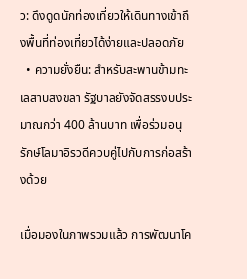ว: ดึงดูดนักท่องเที่ยวให้เดินทางเข้าถึงพื้นที่ท่องเที่ยวได้ง่ายและปลอดภัย
  • ความยั่งยืน: สำหรับสะพานข้ามทะเลสาบสงขลา รัฐบาลยังจัดสรรงบประมาณกว่า 400 ล้านบาท เพื่อร่วมอนุรักษ์โลมาอิรวดีควบคู่ไปกับการก่อสร้างด้วย

เมื่อมองในภาพรวมแล้ว การพัฒนาโค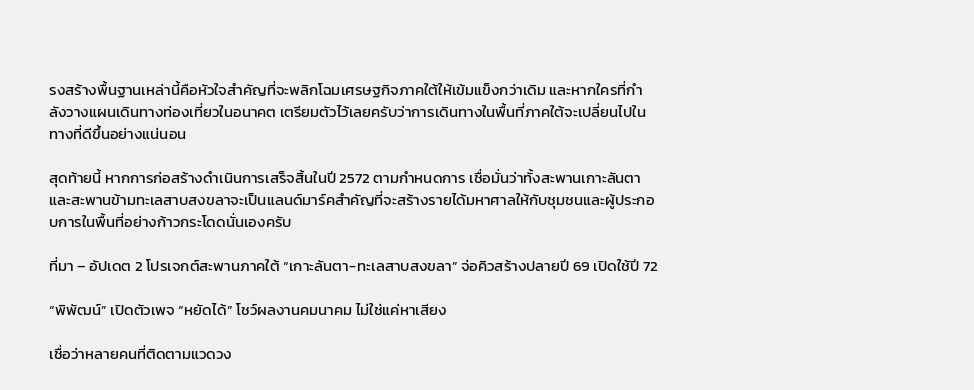รงสร้างพื้นฐานเหล่านี้คือหัวใจสำคัญที่จะพลิกโฉมเศรษฐกิจภาคใต้ให้เข้มแข็งกว่าเดิม และหากใครที่กำลังวางแผนเดินทางท่องเที่ยวในอนาคต เตรียมตัวไว้เลยครับว่าการเดินทางในพื้นที่ภาคใต้จะเปลี่ยนไปในทางที่ดีขึ้นอย่างแน่นอน

สุดท้ายนี้ หากการก่อสร้างดำเนินการเสร็จสิ้นในปี 2572 ตามกำหนดการ เชื่อมั่นว่าทั้งสะพานเกาะลันตาและสะพานข้ามทะเลสาบสงขลาจะเป็นแลนด์มาร์คสำคัญที่จะสร้างรายได้มหาศาลให้กับชุมชนและผู้ประกอบการในพื้นที่อย่างก้าวกระโดดนั่นเองครับ

ที่มา – อัปเดต 2 โปรเจกต์สะพานภาคใต้ “เกาะลันตา-ทะเลสาบสงขลา” จ่อคิวสร้างปลายปี 69 เปิดใช้ปี 72

“พิพัฒน์” เปิดตัวเพจ “หยัดได้” โชว์ผลงานคมนาคม ไม่ใช่แค่หาเสียง

เชื่อว่าหลายคนที่ติดตามแวดวง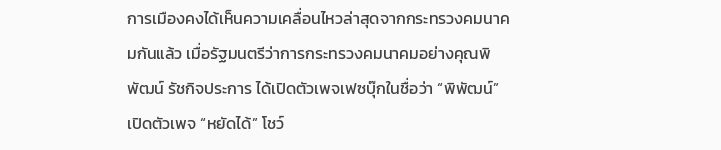การเมืองคงได้เห็นความเคลื่อนไหวล่าสุดจากกระทรวงคมนาคมกันแล้ว เมื่อรัฐมนตรีว่าการกระทรวงคมนาคมอย่างคุณพิพัฒน์ รัชกิจประการ ได้เปิดตัวเพจเฟซบุ๊กในชื่อว่า “พิพัฒน์” เปิดตัวเพจ “หยัดได้” โชว์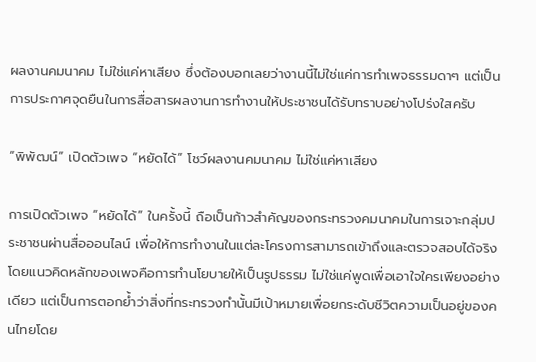ผลงานคมนาคม ไม่ใช่แค่หาเสียง ซึ่งต้องบอกเลยว่างานนี้ไม่ใช่แค่การทำเพจธรรมดาๆ แต่เป็นการประกาศจุดยืนในการสื่อสารผลงานการทำงานให้ประชาชนได้รับทราบอย่างโปร่งใสครับ

“พิพัฒน์” เปิดตัวเพจ “หยัดได้” โชว์ผลงานคมนาคม ไม่ใช่แค่หาเสียง

การเปิดตัวเพจ “หยัดได้” ในครั้งนี้ ถือเป็นก้าวสำคัญของกระทรวงคมนาคมในการเจาะกลุ่มประชาชนผ่านสื่อออนไลน์ เพื่อให้การทำงานในแต่ละโครงการสามารถเข้าถึงและตรวจสอบได้จริง โดยแนวคิดหลักของเพจคือการทำนโยบายให้เป็นรูปธรรม ไม่ใช่แค่พูดเพื่อเอาใจใครเพียงอย่างเดียว แต่เป็นการตอกย้ำว่าสิ่งที่กระทรวงทำนั้นมีเป้าหมายเพื่อยกระดับชีวิตความเป็นอยู่ของคนไทยโดย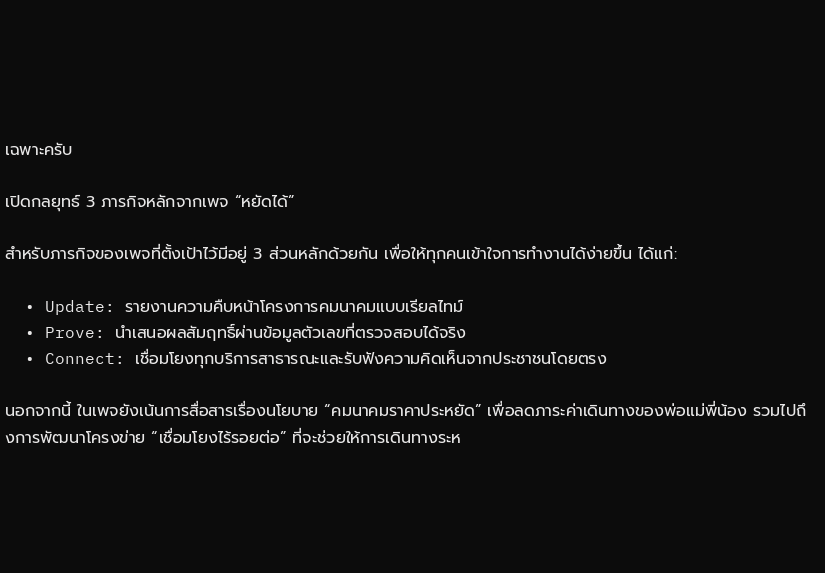เฉพาะครับ

เปิดกลยุทธ์ 3 ภารกิจหลักจากเพจ “หยัดได้”

สำหรับภารกิจของเพจที่ตั้งเป้าไว้มีอยู่ 3 ส่วนหลักด้วยกัน เพื่อให้ทุกคนเข้าใจการทำงานได้ง่ายขึ้น ได้แก่:

  • Update: รายงานความคืบหน้าโครงการคมนาคมแบบเรียลไทม์
  • Prove: นำเสนอผลสัมฤทธิ์ผ่านข้อมูลตัวเลขที่ตรวจสอบได้จริง
  • Connect: เชื่อมโยงทุกบริการสาธารณะและรับฟังความคิดเห็นจากประชาชนโดยตรง

นอกจากนี้ ในเพจยังเน้นการสื่อสารเรื่องนโยบาย “คมนาคมราคาประหยัด” เพื่อลดภาระค่าเดินทางของพ่อแม่พี่น้อง รวมไปถึงการพัฒนาโครงข่าย “เชื่อมโยงไร้รอยต่อ” ที่จะช่วยให้การเดินทางระห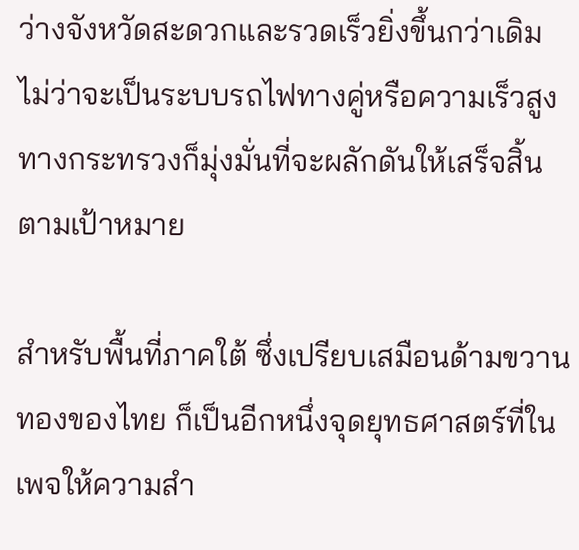ว่างจังหวัดสะดวกและรวดเร็วยิ่งขึ้นกว่าเดิม ไม่ว่าจะเป็นระบบรถไฟทางคู่หรือความเร็วสูง ทางกระทรวงก็มุ่งมั่นที่จะผลักดันให้เสร็จสิ้นตามเป้าหมาย

สำหรับพื้นที่ภาคใต้ ซึ่งเปรียบเสมือนด้ามขวานทองของไทย ก็เป็นอีกหนึ่งจุดยุทธศาสตร์ที่ในเพจให้ความสำ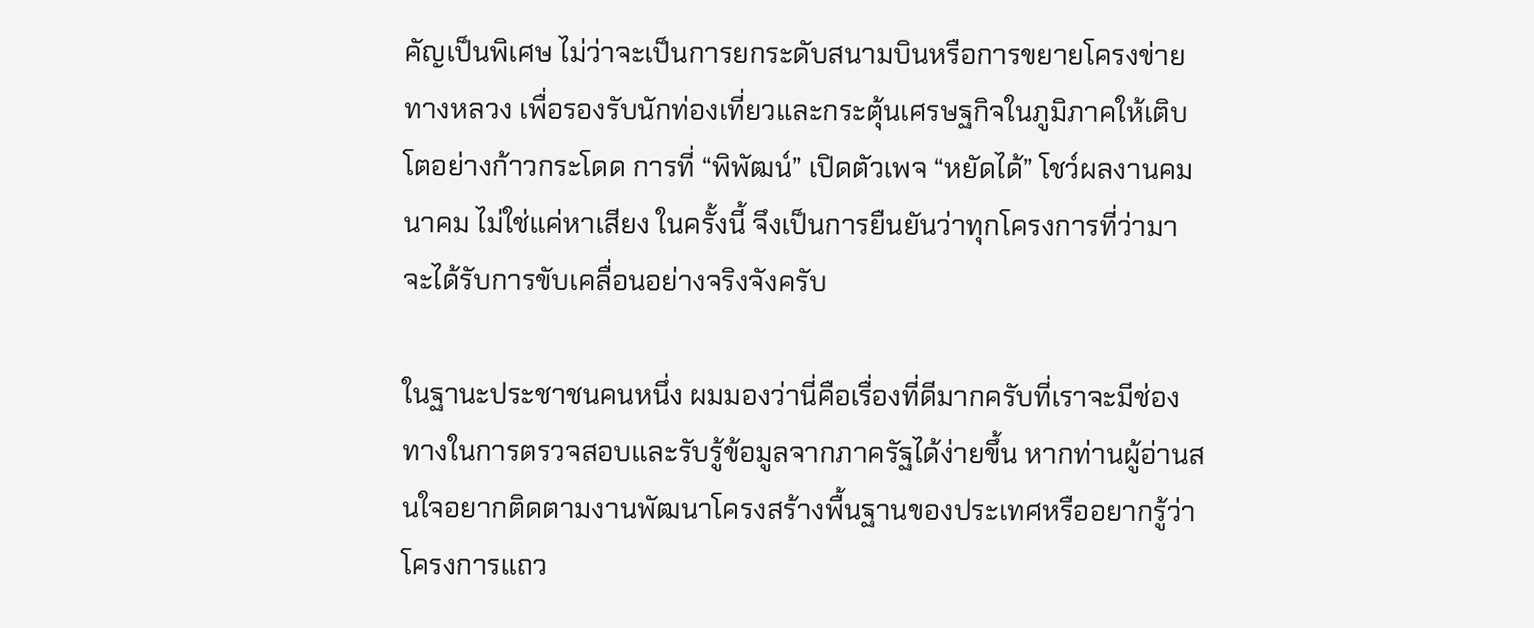คัญเป็นพิเศษ ไม่ว่าจะเป็นการยกระดับสนามบินหรือการขยายโครงข่ายทางหลวง เพื่อรองรับนักท่องเที่ยวและกระตุ้นเศรษฐกิจในภูมิภาคให้เติบโตอย่างก้าวกระโดด การที่ “พิพัฒน์” เปิดตัวเพจ “หยัดได้” โชว์ผลงานคมนาคม ไม่ใช่แค่หาเสียง ในครั้งนี้ จึงเป็นการยืนยันว่าทุกโครงการที่ว่ามาจะได้รับการขับเคลื่อนอย่างจริงจังครับ

ในฐานะประชาชนคนหนึ่ง ผมมองว่านี่คือเรื่องที่ดีมากครับที่เราจะมีช่องทางในการตรวจสอบและรับรู้ข้อมูลจากภาครัฐได้ง่ายขึ้น หากท่านผู้อ่านสนใจอยากติดตามงานพัฒนาโครงสร้างพื้นฐานของประเทศหรืออยากรู้ว่าโครงการแถว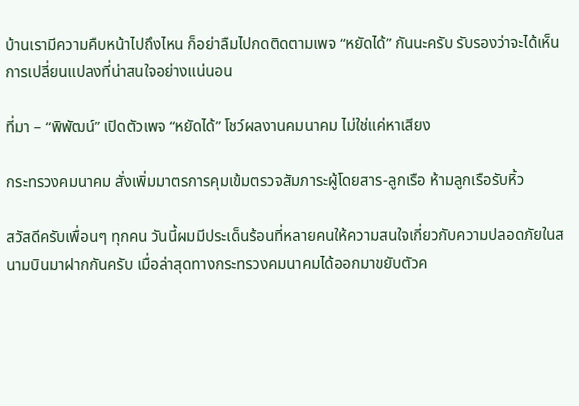บ้านเรามีความคืบหน้าไปถึงไหน ก็อย่าลืมไปกดติดตามเพจ “หยัดได้” กันนะครับ รับรองว่าจะได้เห็นการเปลี่ยนแปลงที่น่าสนใจอย่างแน่นอน

ที่มา – “พิพัฒน์” เปิดตัวเพจ “หยัดได้” โชว์ผลงานคมนาคม ไม่ใช่แค่หาเสียง

กระทรวงคมนาคม สั่งเพิ่มมาตรการคุมเข้มตรวจสัมภาระผู้โดยสาร-ลูกเรือ ห้ามลูกเรือรับหิ้ว

สวัสดีครับเพื่อนๆ ทุกคน วันนี้ผมมีประเด็นร้อนที่หลายคนให้ความสนใจเกี่ยวกับความปลอดภัยในสนามบินมาฝากกันครับ เมื่อล่าสุดทางกระทรวงคมนาคมได้ออกมาขยับตัวค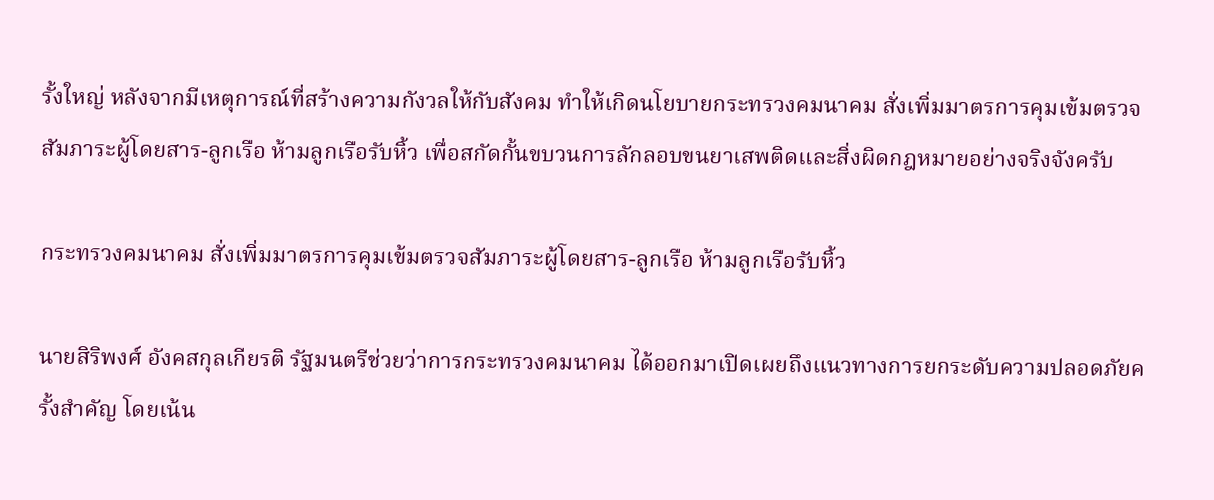รั้งใหญ่ หลังจากมีเหตุการณ์ที่สร้างความกังวลให้กับสังคม ทำให้เกิดนโยบายกระทรวงคมนาคม สั่งเพิ่มมาตรการคุมเข้มตรวจสัมภาระผู้โดยสาร-ลูกเรือ ห้ามลูกเรือรับหิ้ว เพื่อสกัดกั้นขบวนการลักลอบขนยาเสพติดและสิ่งผิดกฎหมายอย่างจริงจังครับ

กระทรวงคมนาคม สั่งเพิ่มมาตรการคุมเข้มตรวจสัมภาระผู้โดยสาร-ลูกเรือ ห้ามลูกเรือรับหิ้ว

นายสิริพงศ์ อังคสกุลเกียรติ รัฐมนตรีช่วยว่าการกระทรวงคมนาคม ได้ออกมาเปิดเผยถึงแนวทางการยกระดับความปลอดภัยครั้งสำคัญ โดยเน้น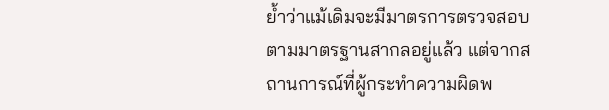ย้ำว่าแม้เดิมจะมีมาตรการตรวจสอบตามมาตรฐานสากลอยู่แล้ว แต่จากสถานการณ์ที่ผู้กระทำความผิดพ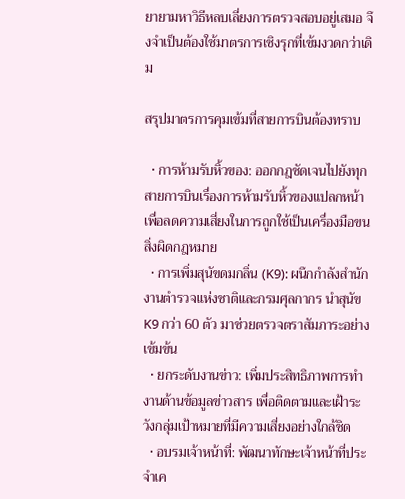ยายามหาวิธีหลบเลี่ยงการตรวจสอบอยู่เสมอ จึงจำเป็นต้องใช้มาตรการเชิงรุกที่เข้มงวดกว่าเดิม

สรุปมาตรการคุมเข้มที่สายการบินต้องทราบ

  • การห้ามรับหิ้วของ: ออกกฎชัดเจนไปยังทุกสายการบินเรื่องการห้ามรับหิ้วของแปลกหน้า เพื่อลดความเสี่ยงในการถูกใช้เป็นเครื่องมือขนสิ่งผิดกฎหมาย
  • การเพิ่มสุนัขดมกลิ่น (K9): ผนึกกำลังสำนักงานตำรวจแห่งชาติและกรมศุลกากร นำสุนัข K9 กว่า 60 ตัว มาช่วยตรวจตราสัมภาระอย่างเข้มข้น
  • ยกระดับงานข่าว: เพิ่มประสิทธิภาพการทำงานด้านข้อมูลข่าวสาร เพื่อติดตามและเฝ้าระวังกลุ่มเป้าหมายที่มีความเสี่ยงอย่างใกล้ชิด
  • อบรมเจ้าหน้าที่: พัฒนาทักษะเจ้าหน้าที่ประจำเค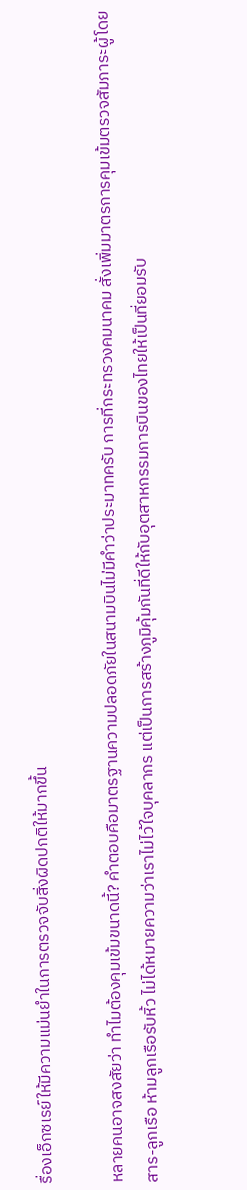รื่องเอ็กซเรย์ให้มีความแม่นยำในการตรวจจับสิ่งผิดปกติให้มากขึ้น

หลายคนอาจสงสัยว่า ทำไมต้องคุมเข้มขนาดนี้? คำตอบคือมาตรฐานความปลอดภัยในสนามบินไม่มีคำว่าประมาทครับ การที่กระทรวงคมนาคม สั่งเพิ่มมาตรการคุมเข้มตรวจสัมภาระผู้โดยสาร-ลูกเรือ ห้ามลูกเรือรับหิ้ว ไม่ได้หมายความว่าเราไม่ไว้ใจบุคลากร แต่เป็นการสร้างภูมิคุ้มกันที่ดีให้กับอุตสาหกรรมการบินของไทยให้เป็นที่ยอมรับ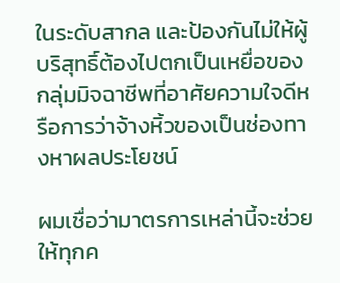ในระดับสากล และป้องกันไม่ให้ผู้บริสุทธิ์ต้องไปตกเป็นเหยื่อของกลุ่มมิจฉาชีพที่อาศัยความใจดีหรือการว่าจ้างหิ้วของเป็นช่องทางหาผลประโยชน์

ผมเชื่อว่ามาตรการเหล่านี้จะช่วยให้ทุกค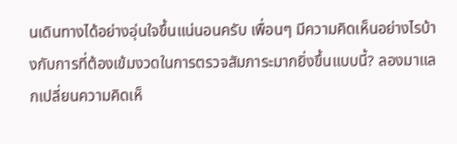นเดินทางได้อย่างอุ่นใจขึ้นแน่นอนครับ เพื่อนๆ มีความคิดเห็นอย่างไรบ้างกับการที่ต้องเข้มงวดในการตรวจสัมภาระมากยิ่งขึ้นแบบนี้? ลองมาแลกเปลี่ยนความคิดเห็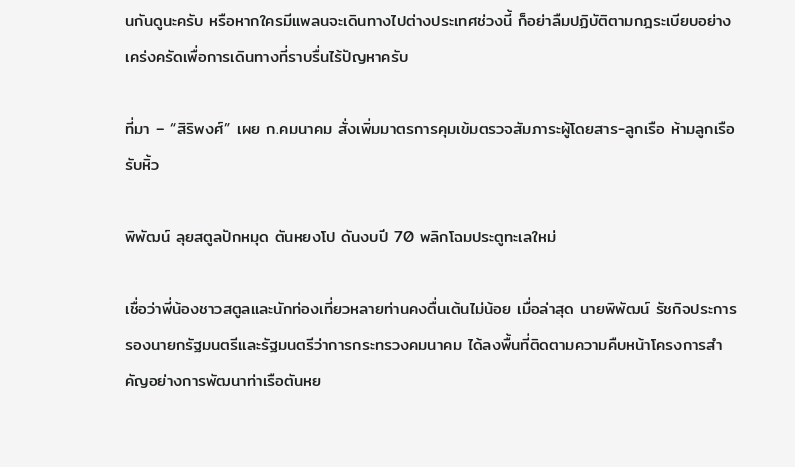นกันดูนะครับ หรือหากใครมีแพลนจะเดินทางไปต่างประเทศช่วงนี้ ก็อย่าลืมปฏิบัติตามกฎระเบียบอย่างเคร่งครัดเพื่อการเดินทางที่ราบรื่นไร้ปัญหาครับ

ที่มา – “สิริพงศ์” เผย ก.คมนาคม สั่งเพิ่มมาตรการคุมเข้มตรวจสัมภาระผู้โดยสาร-ลูกเรือ ห้ามลูกเรือรับหิ้ว

พิพัฒน์ ลุยสตูลปักหมุด ตันหยงโป ดันงบปี 70 พลิกโฉมประตูทะเลใหม่

เชื่อว่าพี่น้องชาวสตูลและนักท่องเที่ยวหลายท่านคงตื่นเต้นไม่น้อย เมื่อล่าสุด นายพิพัฒน์ รัชกิจประการ รองนายกรัฐมนตรีและรัฐมนตรีว่าการกระทรวงคมนาคม ได้ลงพื้นที่ติดตามความคืบหน้าโครงการสำคัญอย่างการพัฒนาท่าเรือตันหย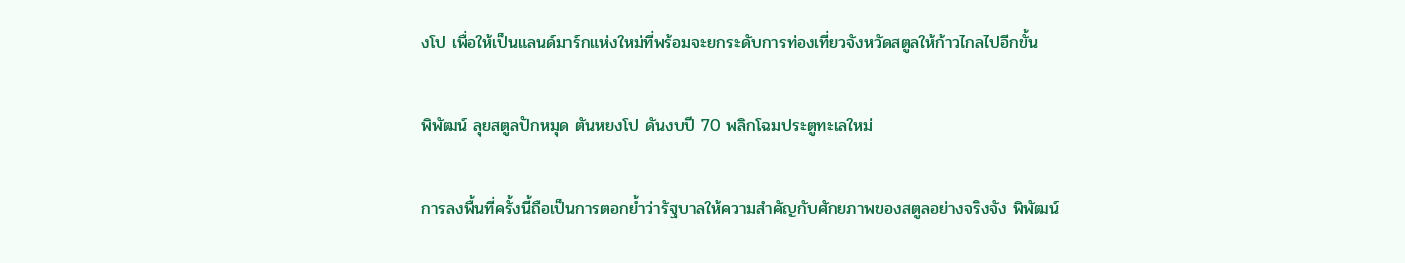งโป เพื่อให้เป็นแลนด์มาร์กแห่งใหม่ที่พร้อมจะยกระดับการท่องเที่ยวจังหวัดสตูลให้ก้าวไกลไปอีกขั้น

พิพัฒน์ ลุยสตูลปักหมุด ตันหยงโป ดันงบปี 70 พลิกโฉมประตูทะเลใหม่

การลงพื้นที่ครั้งนี้ถือเป็นการตอกย้ำว่ารัฐบาลให้ความสำคัญกับศักยภาพของสตูลอย่างจริงจัง พิพัฒน์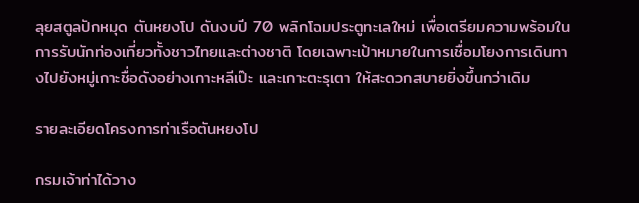ลุยสตูลปักหมุด ตันหยงโป ดันงบปี 70 พลิกโฉมประตูทะเลใหม่ เพื่อเตรียมความพร้อมในการรับนักท่องเที่ยวทั้งชาวไทยและต่างชาติ โดยเฉพาะเป้าหมายในการเชื่อมโยงการเดินทางไปยังหมู่เกาะชื่อดังอย่างเกาะหลีเป๊ะ และเกาะตะรุเตา ให้สะดวกสบายยิ่งขึ้นกว่าเดิม

รายละเอียดโครงการท่าเรือตันหยงโป

กรมเจ้าท่าได้วาง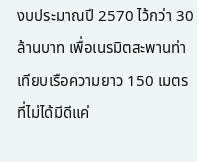งบประมาณปี 2570 ไว้กว่า 30 ล้านบาท เพื่อเนรมิตสะพานท่าเทียบเรือความยาว 150 เมตร ที่ไม่ได้มีดีแค่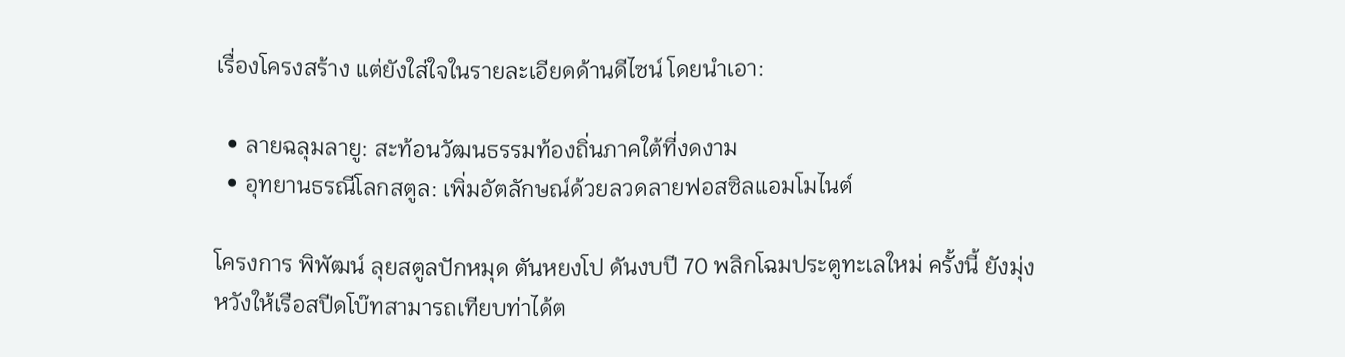เรื่องโครงสร้าง แต่ยังใส่ใจในรายละเอียดด้านดีไซน์ โดยนำเอา:

  • ลายฉลุมลายู: สะท้อนวัฒนธรรมท้องถิ่นภาคใต้ที่งดงาม
  • อุทยานธรณีโลกสตูล: เพิ่มอัตลักษณ์ด้วยลวดลายฟอสซิลแอมโมไนต์

โครงการ พิพัฒน์ ลุยสตูลปักหมุด ตันหยงโป ดันงบปี 70 พลิกโฉมประตูทะเลใหม่ ครั้งนี้ ยังมุ่งหวังให้เรือสปีดโบ๊ทสามารถเทียบท่าได้ต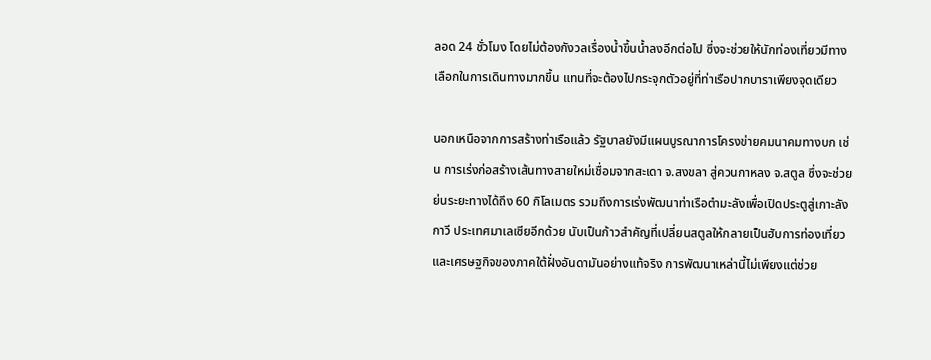ลอด 24 ชั่วโมง โดยไม่ต้องกังวลเรื่องน้ำขึ้นน้ำลงอีกต่อไป ซึ่งจะช่วยให้นักท่องเที่ยวมีทางเลือกในการเดินทางมากขึ้น แทนที่จะต้องไปกระจุกตัวอยู่ที่ท่าเรือปากบาราเพียงจุดเดียว

นอกเหนือจากการสร้างท่าเรือแล้ว รัฐบาลยังมีแผนบูรณาการโครงข่ายคมนาคมทางบก เช่น การเร่งก่อสร้างเส้นทางสายใหม่เชื่อมจากสะเดา จ.สงขลา สู่ควนกาหลง จ.สตูล ซึ่งจะช่วยย่นระยะทางได้ถึง 60 กิโลเมตร รวมถึงการเร่งพัฒนาท่าเรือตำมะลังเพื่อเปิดประตูสู่เกาะลังกาวี ประเทศมาเลเซียอีกด้วย นับเป็นก้าวสำคัญที่เปลี่ยนสตูลให้กลายเป็นฮับการท่องเที่ยวและเศรษฐกิจของภาคใต้ฝั่งอันดามันอย่างแท้จริง การพัฒนาเหล่านี้ไม่เพียงแต่ช่วย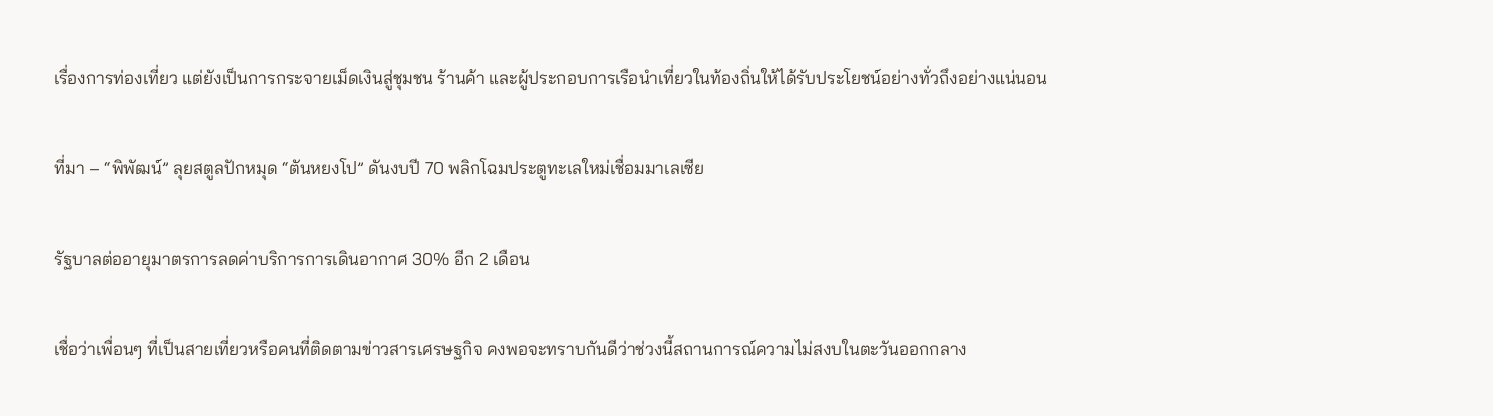เรื่องการท่องเที่ยว แต่ยังเป็นการกระจายเม็ดเงินสู่ชุมชน ร้านค้า และผู้ประกอบการเรือนำเที่ยวในท้องถิ่นให้ได้รับประโยชน์อย่างทั่วถึงอย่างแน่นอน

ที่มา – “พิพัฒน์” ลุยสตูลปักหมุด “ตันหยงโป” ดันงบปี 70 พลิกโฉมประตูทะเลใหม่เชื่อมมาเลเซีย

รัฐบาลต่ออายุมาตรการลดค่าบริการการเดินอากาศ 30% อีก 2 เดือน

เชื่อว่าเพื่อนๆ ที่เป็นสายเที่ยวหรือคนที่ติดตามข่าวสารเศรษฐกิจ คงพอจะทราบกันดีว่าช่วงนี้สถานการณ์ความไม่สงบในตะวันออกกลาง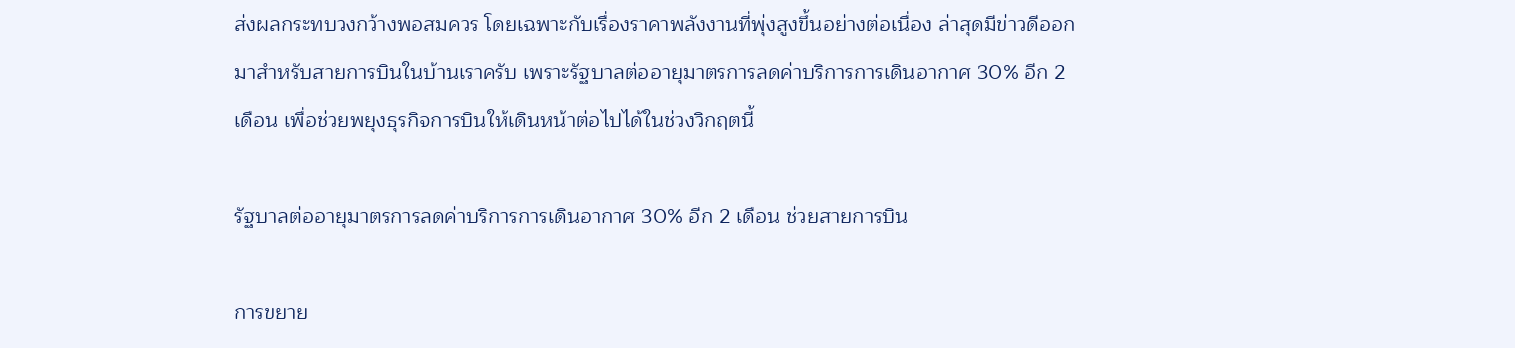ส่งผลกระทบวงกว้างพอสมควร โดยเฉพาะกับเรื่องราคาพลังงานที่พุ่งสูงขึ้นอย่างต่อเนื่อง ล่าสุดมีข่าวดีออกมาสำหรับสายการบินในบ้านเราครับ เพราะรัฐบาลต่ออายุมาตรการลดค่าบริการการเดินอากาศ 30% อีก 2 เดือน เพื่อช่วยพยุงธุรกิจการบินให้เดินหน้าต่อไปได้ในช่วงวิกฤตนี้

รัฐบาลต่ออายุมาตรการลดค่าบริการการเดินอากาศ 30% อีก 2 เดือน ช่วยสายการบิน

การขยาย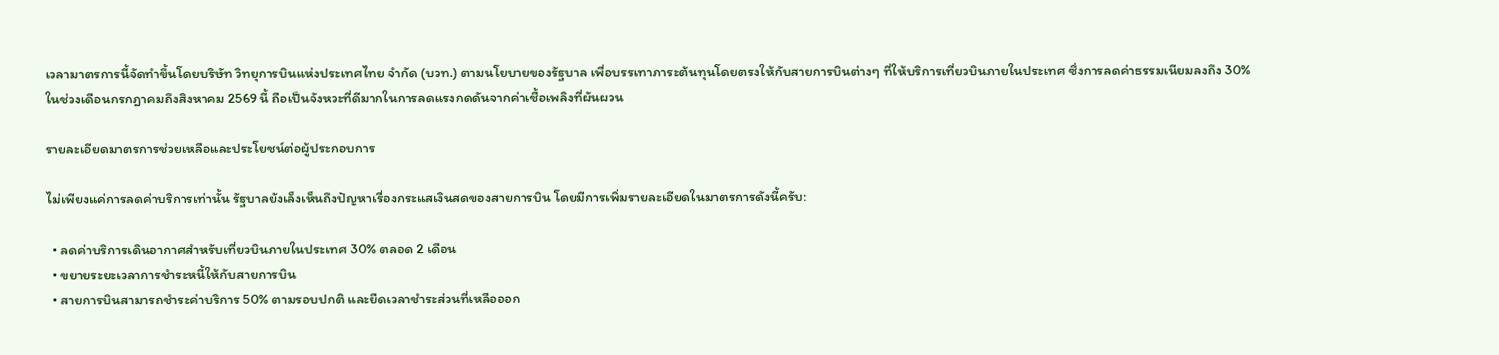เวลามาตรการนี้จัดทำขึ้นโดยบริษัท วิทยุการบินแห่งประเทศไทย จำกัด (บวท.) ตามนโยบายของรัฐบาล เพื่อบรรเทาภาระต้นทุนโดยตรงให้กับสายการบินต่างๆ ที่ให้บริการเที่ยวบินภายในประเทศ ซึ่งการลดค่าธรรมเนียมลงถึง 30% ในช่วงเดือนกรกฎาคมถึงสิงหาคม 2569 นี้ ถือเป็นจังหวะที่ดีมากในการลดแรงกดดันจากค่าเชื้อเพลิงที่ผันผวน

รายละเอียดมาตรการช่วยเหลือและประโยชน์ต่อผู้ประกอบการ

ไม่เพียงแค่การลดค่าบริการเท่านั้น รัฐบาลยังเล็งเห็นถึงปัญหาเรื่องกระแสเงินสดของสายการบิน โดยมีการเพิ่มรายละเอียดในมาตรการดังนี้ครับ:

  • ลดค่าบริการเดินอากาศสำหรับเที่ยวบินภายในประเทศ 30% ตลอด 2 เดือน
  • ขยายระยะเวลาการชำระหนี้ให้กับสายการบิน
  • สายการบินสามารถชำระค่าบริการ 50% ตามรอบปกติ และยืดเวลาชำระส่วนที่เหลือออก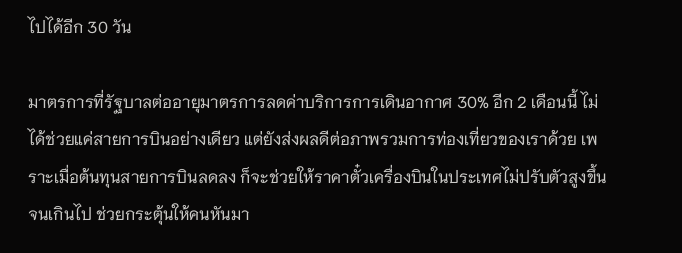ไปได้อีก 30 วัน

มาตรการที่รัฐบาลต่ออายุมาตรการลดค่าบริการการเดินอากาศ 30% อีก 2 เดือนนี้ ไม่ได้ช่วยแค่สายการบินอย่างเดียว แต่ยังส่งผลดีต่อภาพรวมการท่องเที่ยวของเราด้วย เพราะเมื่อต้นทุนสายการบินลดลง ก็จะช่วยให้ราคาตั๋วเครื่องบินในประเทศไม่ปรับตัวสูงขึ้นจนเกินไป ช่วยกระตุ้นให้คนหันมา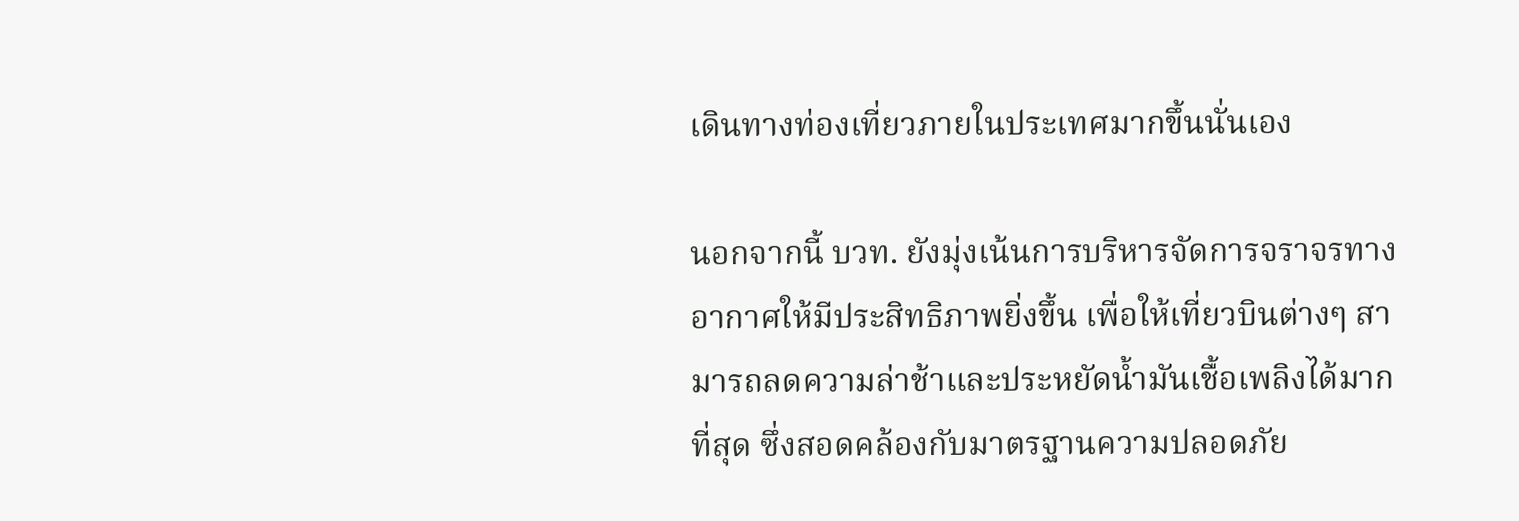เดินทางท่องเที่ยวภายในประเทศมากขึ้นนั่นเอง

นอกจากนี้ บวท. ยังมุ่งเน้นการบริหารจัดการจราจรทางอากาศให้มีประสิทธิภาพยิ่งขึ้น เพื่อให้เที่ยวบินต่างๆ สามารถลดความล่าช้าและประหยัดน้ำมันเชื้อเพลิงได้มากที่สุด ซึ่งสอดคล้องกับมาตรฐานความปลอดภัย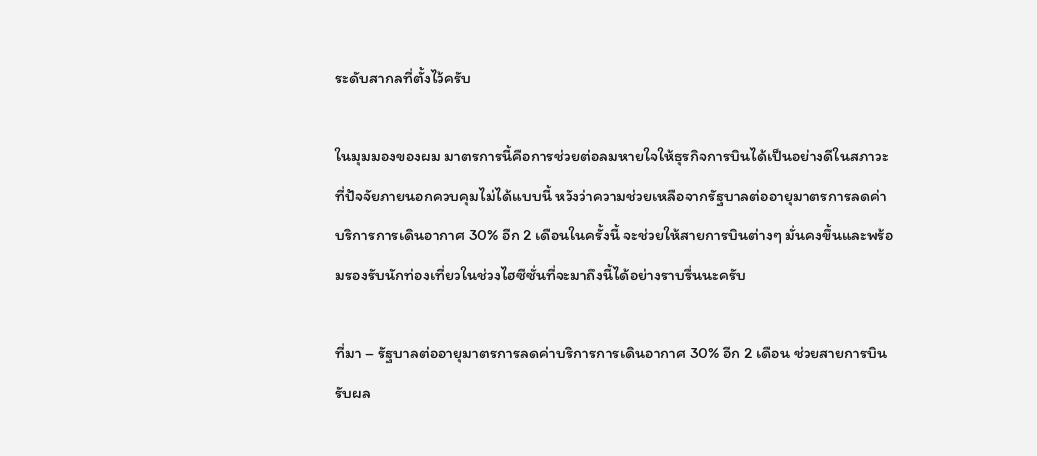ระดับสากลที่ตั้งไว้ครับ

ในมุมมองของผม มาตรการนี้คือการช่วยต่อลมหายใจให้ธุรกิจการบินได้เป็นอย่างดีในสภาวะที่ปัจจัยภายนอกควบคุมไม่ได้แบบนี้ หวังว่าความช่วยเหลือจากรัฐบาลต่ออายุมาตรการลดค่าบริการการเดินอากาศ 30% อีก 2 เดือนในครั้งนี้ จะช่วยให้สายการบินต่างๆ มั่นคงขึ้นและพร้อมรองรับนักท่องเที่ยวในช่วงไฮซีซั่นที่จะมาถึงนี้ได้อย่างราบรื่นนะครับ

ที่มา – รัฐบาลต่ออายุมาตรการลดค่าบริการการเดินอากาศ 30% อีก 2 เดือน ช่วยสายการบินรับผล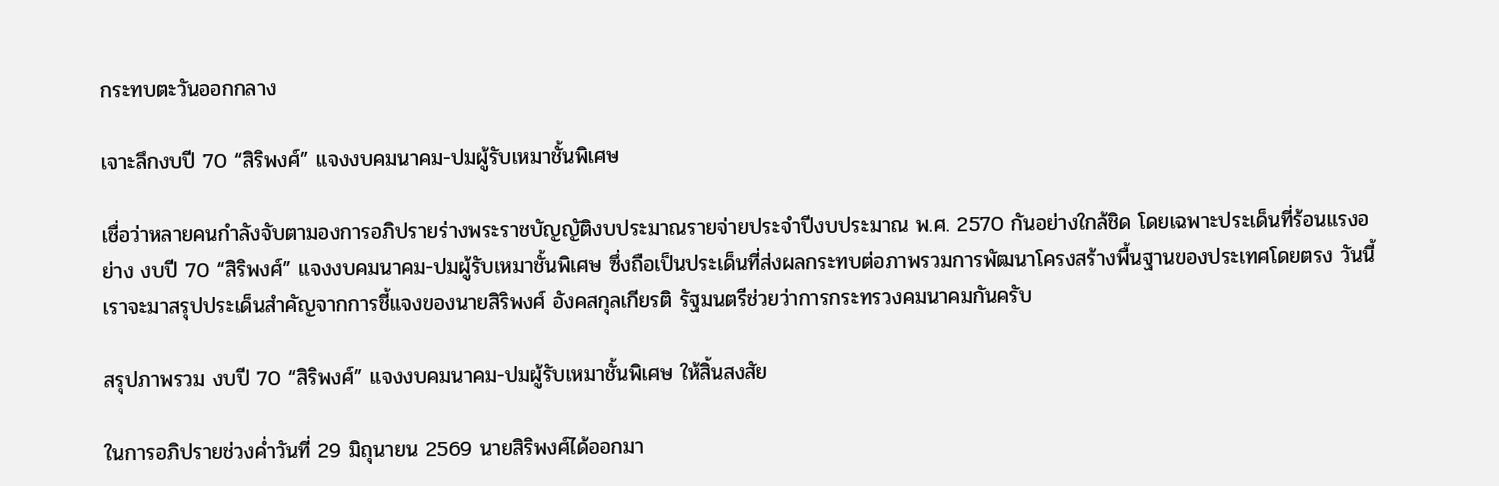กระทบตะวันออกกลาง

เจาะลึกงบปี 70 “สิริพงศ์” แจงงบคมนาคม-ปมผู้รับเหมาชั้นพิเศษ

เชื่อว่าหลายคนกำลังจับตามองการอภิปรายร่างพระราชบัญญัติงบประมาณรายจ่ายประจำปีงบประมาณ พ.ศ. 2570 กันอย่างใกล้ชิด โดยเฉพาะประเด็นที่ร้อนแรงอย่าง งบปี 70 “สิริพงศ์” แจงงบคมนาคม-ปมผู้รับเหมาชั้นพิเศษ ซึ่งถือเป็นประเด็นที่ส่งผลกระทบต่อภาพรวมการพัฒนาโครงสร้างพื้นฐานของประเทศโดยตรง วันนี้เราจะมาสรุปประเด็นสำคัญจากการชี้แจงของนายสิริพงศ์ อังคสกุลเกียรติ รัฐมนตรีช่วยว่าการกระทรวงคมนาคมกันครับ

สรุปภาพรวม งบปี 70 “สิริพงศ์” แจงงบคมนาคม-ปมผู้รับเหมาชั้นพิเศษ ให้สิ้นสงสัย

ในการอภิปรายช่วงค่ำวันที่ 29 มิถุนายน 2569 นายสิริพงศ์ได้ออกมา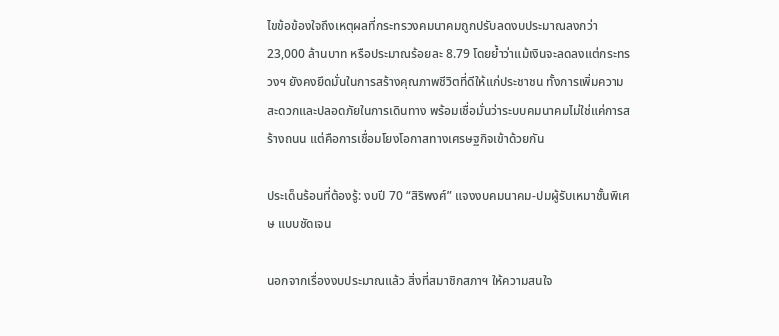ไขข้อข้องใจถึงเหตุผลที่กระทรวงคมนาคมถูกปรับลดงบประมาณลงกว่า 23,000 ล้านบาท หรือประมาณร้อยละ 8.79 โดยย้ำว่าแม้เงินจะลดลงแต่กระทรวงฯ ยังคงยึดมั่นในการสร้างคุณภาพชีวิตที่ดีให้แก่ประชาชน ทั้งการเพิ่มความสะดวกและปลอดภัยในการเดินทาง พร้อมเชื่อมั่นว่าระบบคมนาคมไม่ใช่แค่การสร้างถนน แต่คือการเชื่อมโยงโอกาสทางเศรษฐกิจเข้าด้วยกัน

ประเด็นร้อนที่ต้องรู้: งบปี 70 “สิริพงศ์” แจงงบคมนาคม-ปมผู้รับเหมาชั้นพิเศษ แบบชัดเจน

นอกจากเรื่องงบประมาณแล้ว สิ่งที่สมาชิกสภาฯ ให้ความสนใจ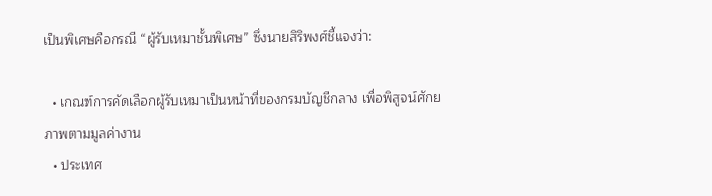เป็นพิเศษคือกรณี “ผู้รับเหมาชั้นพิเศษ” ซึ่งนายสิริพงศ์ชี้แจงว่า:

  • เกณฑ์การคัดเลือกผู้รับเหมาเป็นหน้าที่ของกรมบัญชีกลาง เพื่อพิสูจน์ศักยภาพตามมูลค่างาน
  • ประเทศ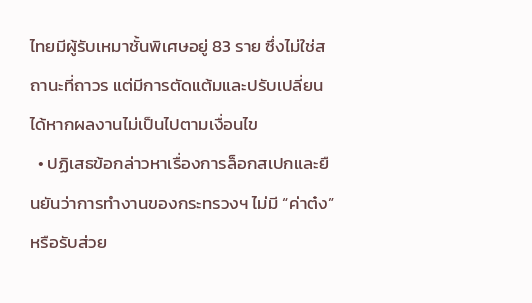ไทยมีผู้รับเหมาชั้นพิเศษอยู่ 83 ราย ซึ่งไม่ใช่สถานะที่ถาวร แต่มีการตัดแต้มและปรับเปลี่ยนได้หากผลงานไม่เป็นไปตามเงื่อนไข
  • ปฏิเสธข้อกล่าวหาเรื่องการล็อกสเปกและยืนยันว่าการทำงานของกระทรวงฯ ไม่มี “ค่าต๋ง” หรือรับส่วย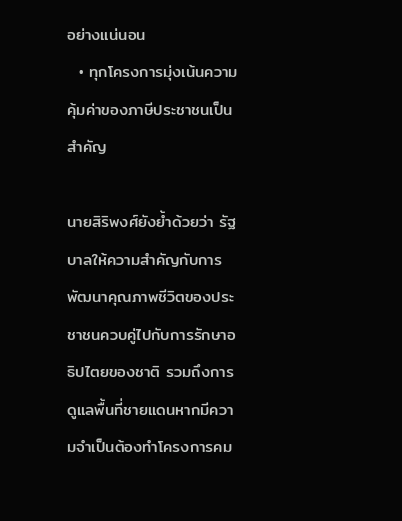อย่างแน่นอน
  • ทุกโครงการมุ่งเน้นความคุ้มค่าของภาษีประชาชนเป็นสำคัญ

นายสิริพงศ์ยังย้ำด้วยว่า รัฐบาลให้ความสำคัญกับการพัฒนาคุณภาพชีวิตของประชาชนควบคู่ไปกับการรักษาอธิปไตยของชาติ รวมถึงการดูแลพื้นที่ชายแดนหากมีความจำเป็นต้องทำโครงการคม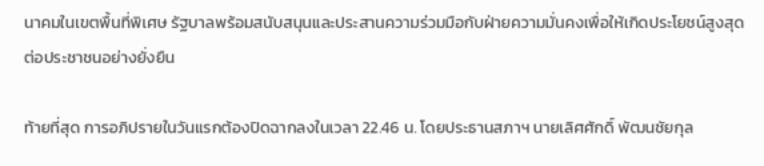นาคมในเขตพื้นที่พิเศษ รัฐบาลพร้อมสนับสนุนและประสานความร่วมมือกับฝ่ายความมั่นคงเพื่อให้เกิดประโยชน์สูงสุดต่อประชาชนอย่างยั่งยืน

ท้ายที่สุด การอภิปรายในวันแรกต้องปิดฉากลงในเวลา 22.46 น. โดยประธานสภาฯ นายเลิศศักดิ์ พัฒนชัยกุล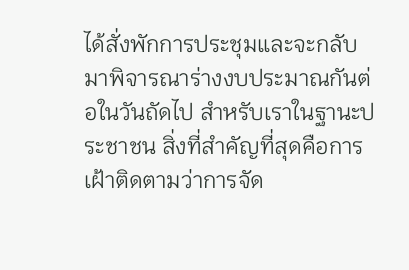ได้สั่งพักการประชุมและจะกลับมาพิจารณาร่างงบประมาณกันต่อในวันถัดไป สำหรับเราในฐานะประชาชน สิ่งที่สำคัญที่สุดคือการเฝ้าติดตามว่าการจัด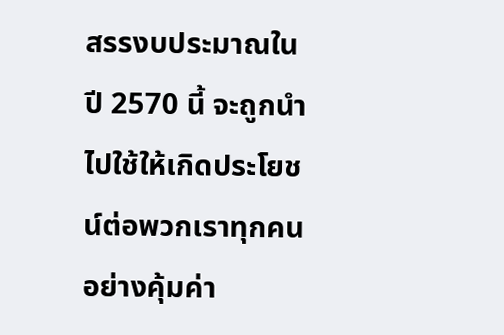สรรงบประมาณในปี 2570 นี้ จะถูกนำไปใช้ให้เกิดประโยชน์ต่อพวกเราทุกคนอย่างคุ้มค่า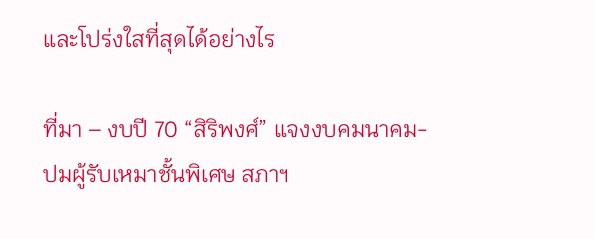และโปร่งใสที่สุดได้อย่างไร

ที่มา – งบปี 70 “สิริพงศ์” แจงงบคมนาคม-ปมผู้รับเหมาชั้นพิเศษ สภาฯ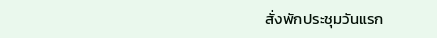สั่งพักประชุมวันแรก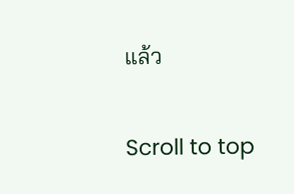แล้ว

Scroll to top